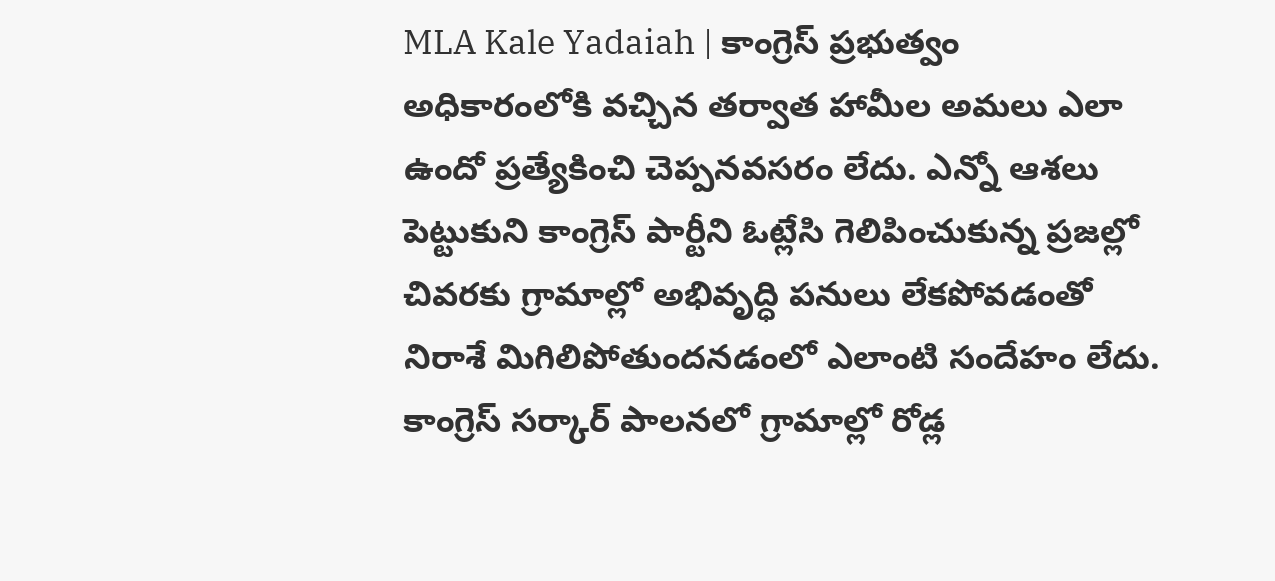MLA Kale Yadaiah | కాంగ్రెస్ ప్రభుత్వం అధికారంలోకి వచ్చిన తర్వాత హామీల అమలు ఎలా ఉందో ప్రత్యేకించి చెప్పనవసరం లేదు. ఎన్నో ఆశలు పెట్టుకుని కాంగ్రెస్ పార్టీని ఓట్లేసి గెలిపించుకున్న ప్రజల్లో చివరకు గ్రామాల్లో అభివృద్ధి పనులు లేకపోవడంతో నిరాశే మిగిలిపోతుందనడంలో ఎలాంటి సందేహం లేదు. కాంగ్రెస్ సర్కార్ పాలనలో గ్రామాల్లో రోడ్ల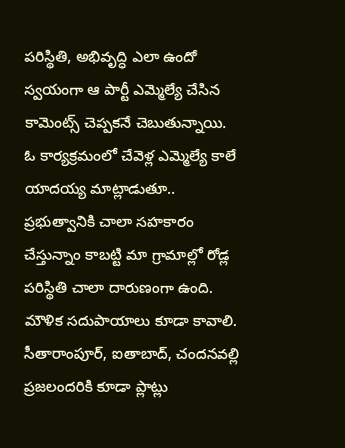పరిస్థితి, అభివృద్ధి ఎలా ఉందో స్వయంగా ఆ పార్టీ ఎమ్మెల్యే చేసిన కామెంట్స్ చెప్పకనే చెబుతున్నాయి.
ఓ కార్యక్రమంలో చేవెళ్ల ఎమ్మెల్యే కాలే యాదయ్య మాట్లాడుతూ.. ప్రభుత్వానికి చాలా సహకారం చేస్తున్నాం కాబట్టి మా గ్రామాల్లో రోడ్ల పరిస్థితి చాలా దారుణంగా ఉంది. మౌళిక సదుపాయాలు కూడా కావాలి. సీతారాంపూర్, ఐతాబాద్, చందనవల్లి ప్రజలందరికి కూడా ప్లాట్లు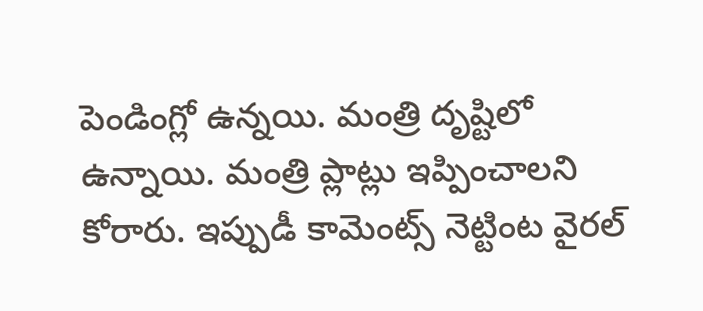పెండింగ్లో ఉన్నయి. మంత్రి దృష్టిలో ఉన్నాయి. మంత్రి ప్లాట్లు ఇప్పించాలని కోరారు. ఇప్పుడీ కామెంట్స్ నెట్టింట వైరల్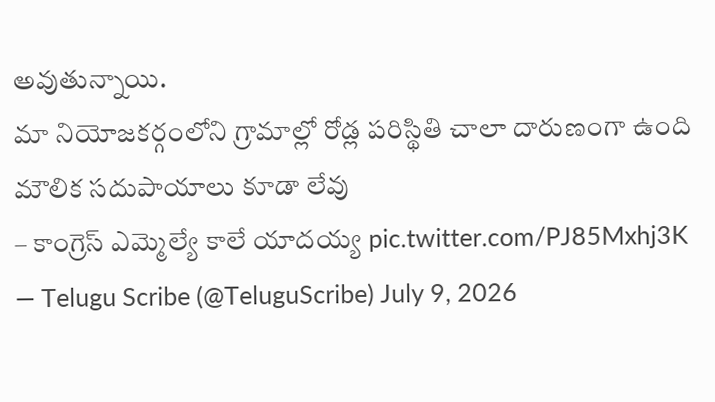అవుతున్నాయి.
మా నియోజకర్గంలోని గ్రామాల్లో రోడ్ల పరిస్థితి చాలా దారుణంగా ఉంది
మౌలిక సదుపాయాలు కూడా లేవు
– కాంగ్రెస్ ఎమ్మెల్యే కాలే యాదయ్య pic.twitter.com/PJ85Mxhj3K
— Telugu Scribe (@TeluguScribe) July 9, 2026